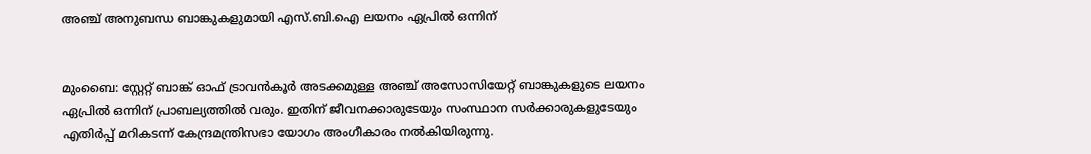അഞ്ച് അനുബന്ധ ബാങ്കുകളുമായി എസ്.ബി.ഐ ലയനം ഏപ്രില്‍ ഒന്നിന്


മുംബൈ: സ്റ്റേറ്റ് ബാങ്ക് ഓഫ് ട്രാവന്‍കൂര്‍ അടക്കമുള്ള അഞ്ച് അസോസിയേറ്റ് ബാങ്കുകളുടെ ലയനം ഏപ്രില്‍ ഒന്നിന് പ്രാബല്യത്തില്‍ വരും. ഇതിന് ജീവനക്കാരുടേയും സംസ്ഥാന സര്‍ക്കാരുകളുടേയും എതിര്‍പ്പ് മറികടന്ന് കേന്ദ്രമന്ത്രിസഭാ യോഗം അംഗീകാരം നല്‍കിയിരുന്നു.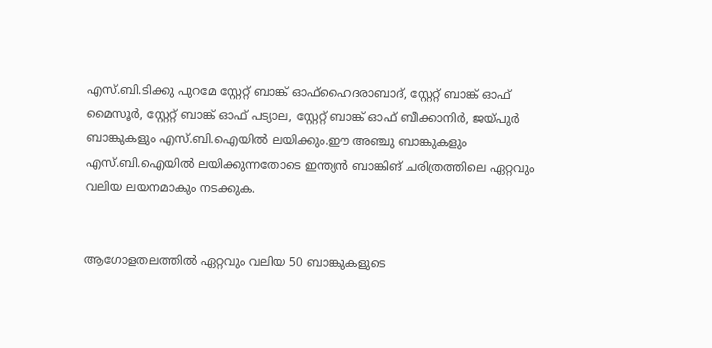എസ്.ബി.ടിക്കു പുറമേ സ്റ്റേറ്റ് ബാങ്ക് ഓഫ്‌ഹൈദരാബാദ്, സ്റ്റേറ്റ് ബാങ്ക് ഓഫ് മൈസൂര്‍, സ്റ്റേറ്റ് ബാങ്ക് ഓഫ് പട്യാല, സ്റ്റേറ്റ് ബാങ്ക് ഓഫ് ബീക്കാനിര്‍, ജയ്പുര്‍ ബാങ്കുകളും എസ്.ബി.ഐയില്‍ ലയിക്കും.ഈ അഞ്ചു ബാങ്കുകളും എസ്.ബി.ഐയില്‍ ലയിക്കുന്നതോടെ ഇന്ത്യന്‍ ബാങ്കിങ് ചരിത്രത്തിലെ ഏറ്റവും വലിയ ലയനമാകും നടക്കുക.


ആഗോളതലത്തില്‍ ഏറ്റവും വലിയ 50 ബാങ്കുകളുടെ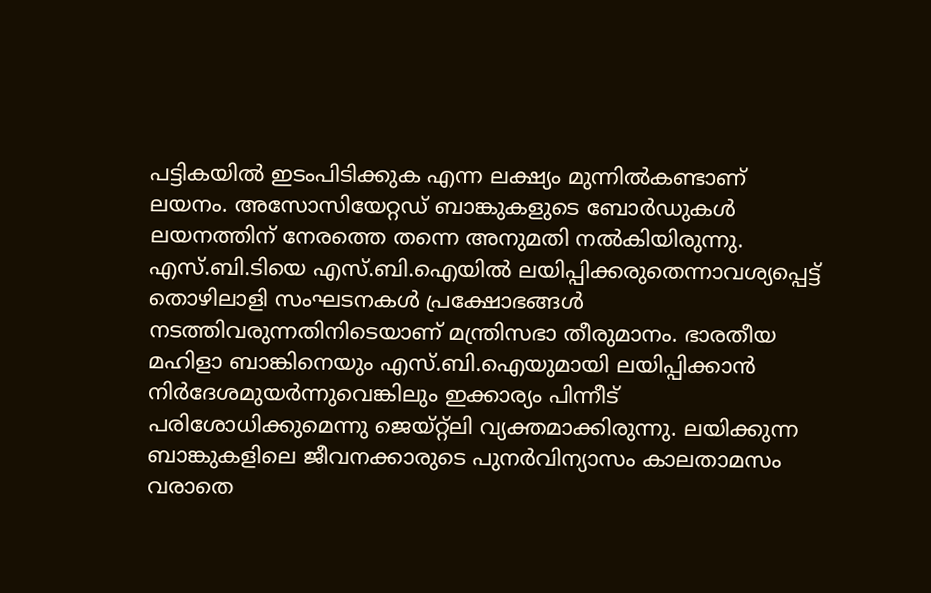പട്ടികയില്‍ ഇടംപിടിക്കുക എന്ന ലക്ഷ്യം മുന്നില്‍കണ്ടാണ് ലയനം. അസോസിയേറ്റഡ് ബാങ്കുകളുടെ ബോര്‍ഡുകള്‍ ലയനത്തിന് നേരത്തെ തന്നെ അനുമതി നല്‍കിയിരുന്നു. എസ്.ബി.ടിയെ എസ്.ബി.ഐയില്‍ ലയിപ്പിക്കരുതെന്നാവശ്യപ്പെട്ട് തൊഴിലാളി സംഘടനകള്‍ പ്രക്ഷോഭങ്ങള്‍ നടത്തിവരുന്നതിനിടെയാണ് മന്ത്രിസഭാ തീരുമാനം. ഭാരതീയ മഹിളാ ബാങ്കിനെയും എസ്.ബി.ഐയുമായി ലയിപ്പിക്കാന്‍ നിര്‍ദേശമുയര്‍ന്നുവെങ്കിലും ഇക്കാര്യം പിന്നീട് പരിശോധിക്കുമെന്നു ജെയ്റ്റ്‌ലി വ്യക്തമാക്കിരുന്നു. ലയിക്കുന്ന ബാങ്കുകളിലെ ജീവനക്കാരുടെ പുനര്‍വിന്യാസം കാലതാമസം വരാതെ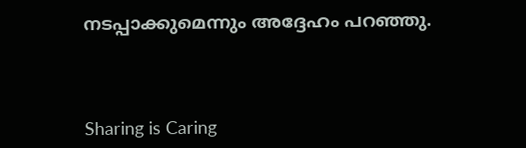നടപ്പാക്കുമെന്നും അദ്ദേഹം പറഞ്ഞു.




Sharing is Caring